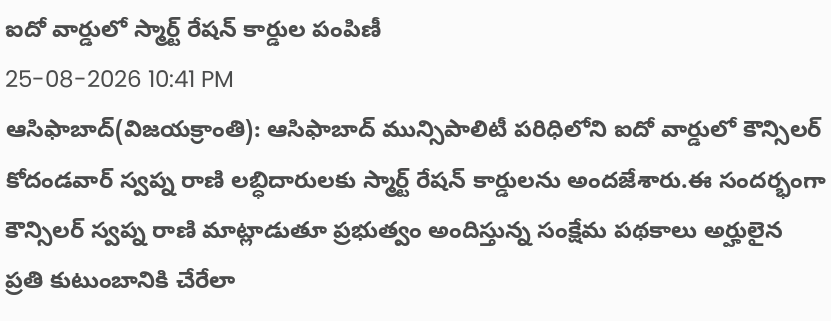ఐదో వార్డులో స్మార్ట్ రేషన్ కార్డుల పంపిణీ
25-08-2026 10:41 PM
ఆసిఫాబాద్(విజయక్రాంతి): ఆసిఫాబాద్ మున్సిపాలిటీ పరిధిలోని ఐదో వార్డులో కౌన్సిలర్ కోదండవార్ స్వప్న రాణి లబ్ధిదారులకు స్మార్ట్ రేషన్ కార్డులను అందజేశారు.ఈ సందర్భంగా కౌన్సిలర్ స్వప్న రాణి మాట్లాడుతూ ప్రభుత్వం అందిస్తున్న సంక్షేమ పథకాలు అర్హులైన ప్రతి కుటుంబానికి చేరేలా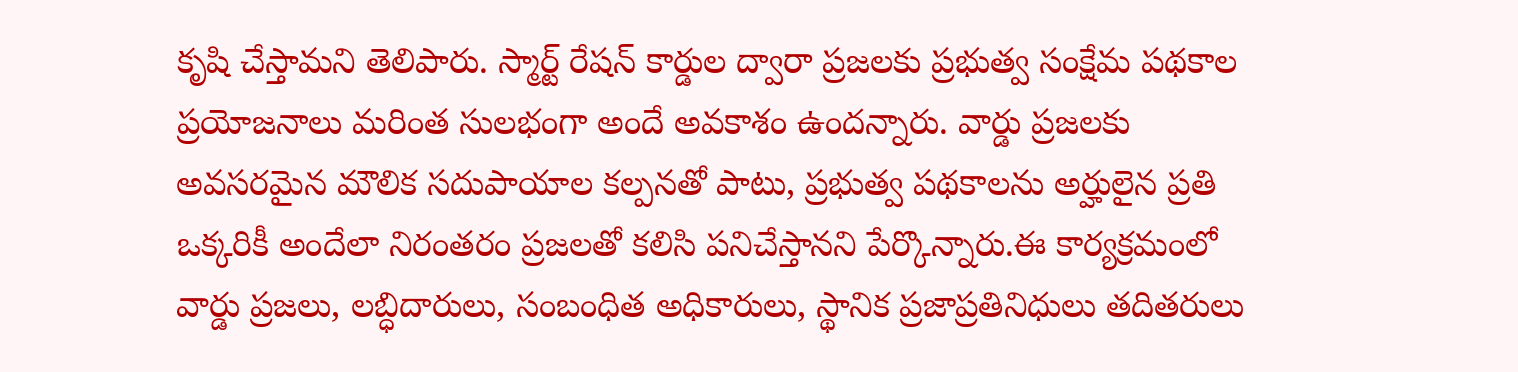కృషి చేస్తామని తెలిపారు. స్మార్ట్ రేషన్ కార్డుల ద్వారా ప్రజలకు ప్రభుత్వ సంక్షేమ పథకాల ప్రయోజనాలు మరింత సులభంగా అందే అవకాశం ఉందన్నారు. వార్డు ప్రజలకు అవసరమైన మౌలిక సదుపాయాల కల్పనతో పాటు, ప్రభుత్వ పథకాలను అర్హులైన ప్రతి ఒక్కరికీ అందేలా నిరంతరం ప్రజలతో కలిసి పనిచేస్తానని పేర్కొన్నారు.ఈ కార్యక్రమంలో వార్డు ప్రజలు, లబ్ధిదారులు, సంబంధిత అధికారులు, స్థానిక ప్రజాప్రతినిధులు తదితరులు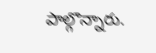పాల్గొన్నారు.